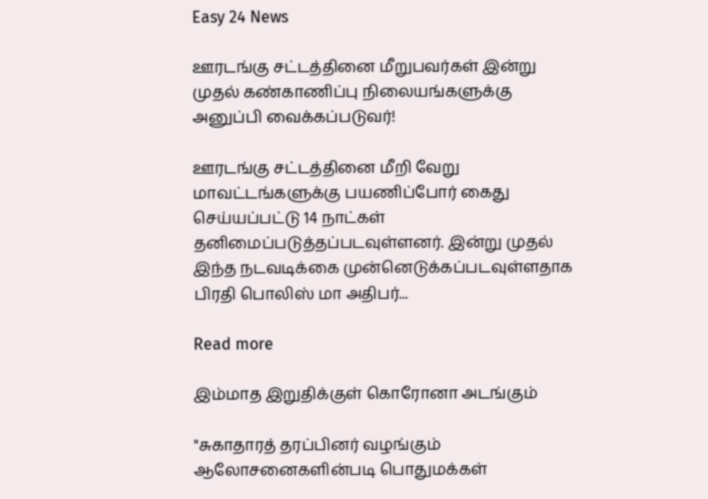Easy 24 News

ஊரடங்கு சட்டத்தினை மீறுபவர்கள் இன்று முதல் கண்காணிப்பு நிலையங்களுக்கு அனுப்பி வைக்கப்படுவர்!

ஊரடங்கு சட்டத்தினை மீறி வேறு மாவட்டங்களுக்கு பயணிப்போர் கைது செய்யப்பட்டு 14 நாட்கள் தனிமைப்படுத்தப்படவுள்ளனர். இன்று முதல் இந்த நடவடிக்கை முன்னெடுக்கப்படவுள்ளதாக பிரதி பொலிஸ் மா அதிபர்...

Read more

இம்மாத இறுதிக்குள் கொரோனா அடங்கும்

"சுகாதாரத் தரப்பினர் வழங்கும் ஆலோசனைகளின்படி பொதுமக்கள்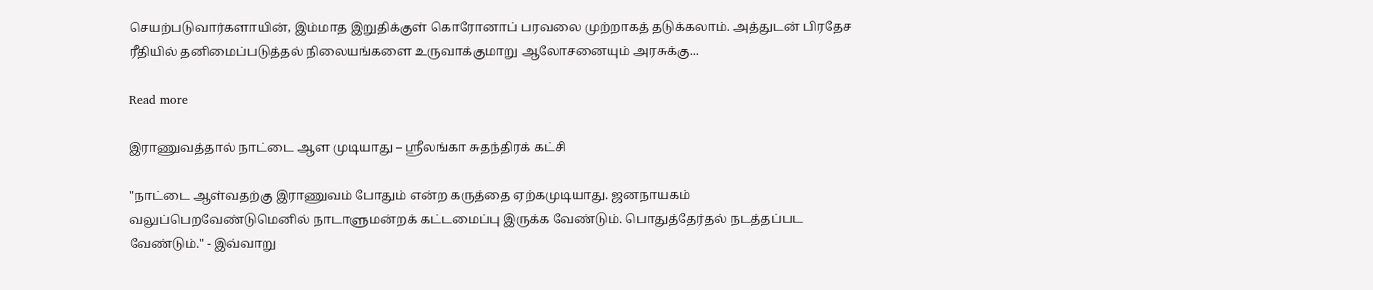செயற்படுவார்களாயின், இம்மாத இறுதிக்குள் கொரோனாப் பரவலை முற்றாகத் தடுக்கலாம். அத்துடன் பிரதேச ரீதியில் தனிமைப்படுத்தல் நிலையங்களை உருவாக்குமாறு ஆலோசனையும் அரசுக்கு...

Read more

இராணுவத்தால் நாட்டை ஆள முடியாது – ஸ்ரீலங்கா சுதந்திரக் கட்சி

"நாட்டை ஆள்வதற்கு இராணுவம் போதும் என்ற கருத்தை ஏற்கமுடியாது. ஜனநாயகம் வலுப்பெறவேண்டுமெனில் நாடாளுமன்றக் கட்டமைப்பு இருக்க வேண்டும். பொதுத்தேர்தல் நடத்தப்பட வேண்டும்." - இவ்வாறு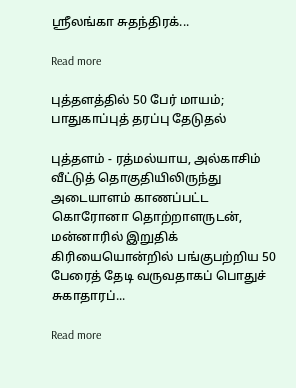ஸ்ரீலங்கா சுதந்திரக்...

Read more

புத்தளத்தில் 50 பேர் மாயம்; பாதுகாப்புத் தரப்பு தேடுதல்

புத்தளம் - ரத்மல்யாய, அல்காசிம் வீட்டுத் தொகுதியிலிருந்து அடையாளம் காணப்பட்ட கொரோனா தொற்றாளருடன், மன்னாரில் இறுதிக் கிரியையொன்றில் பங்குபற்றிய 50 பேரைத் தேடி வருவதாகப் பொதுச் சுகாதாரப்...

Read more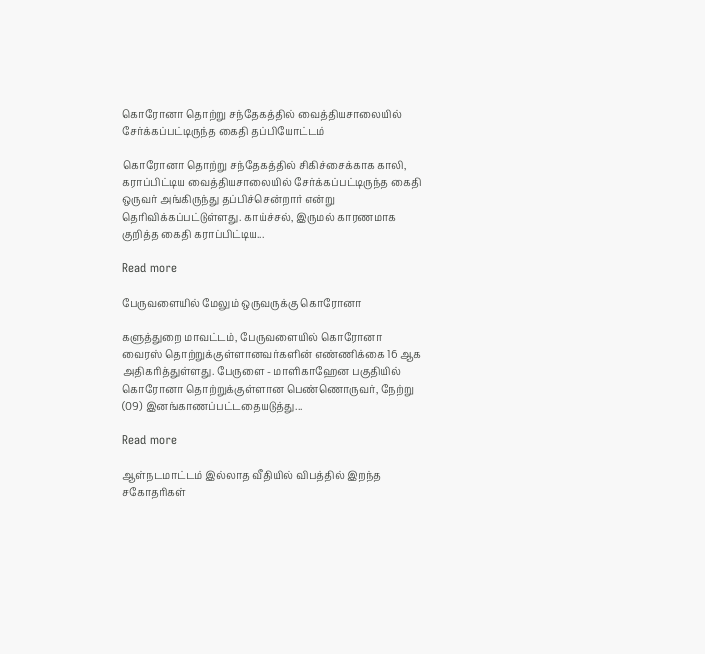கொரோனா தொற்று சந்தேகத்தில் வைத்தியசாலையில் சேர்க்கப்பட்டிருந்த கைதி தப்பியோட்டம்

கொரோனா தொற்று சந்தேகத்தில் சிகிச்சைக்காக காலி, கராப்பிட்டிய வைத்தியசாலையில் சேர்க்கப்பட்டிருந்த கைதி ஒருவர் அங்கிருந்து தப்பிச்சென்றார் என்று தெரிவிக்கப்பட்டுள்ளது. காய்ச்சல், இருமல் காரணமாக குறித்த கைதி கராப்பிட்டிய...

Read more

பேருவளையில் மேலும் ஒருவருக்கு கொரோனா

களுத்துறை மாவட்டம், பேருவளையில் கொரோனா வைரஸ் தொற்றுக்குள்ளானவர்களின் எண்ணிக்கை 16 ஆக அதிகரித்துள்ளது. பேருளை - மாளிகாஹேன பகுதியில் கொரோனா தொற்றுக்குள்ளான பெண்ணொருவர், நேற்று (09) இனங்காணப்பட்டதையடுத்து...

Read more

ஆள்நடமாட்டம் இல்லாத வீதியில் விபத்தில் இறந்த சகோதரிகள்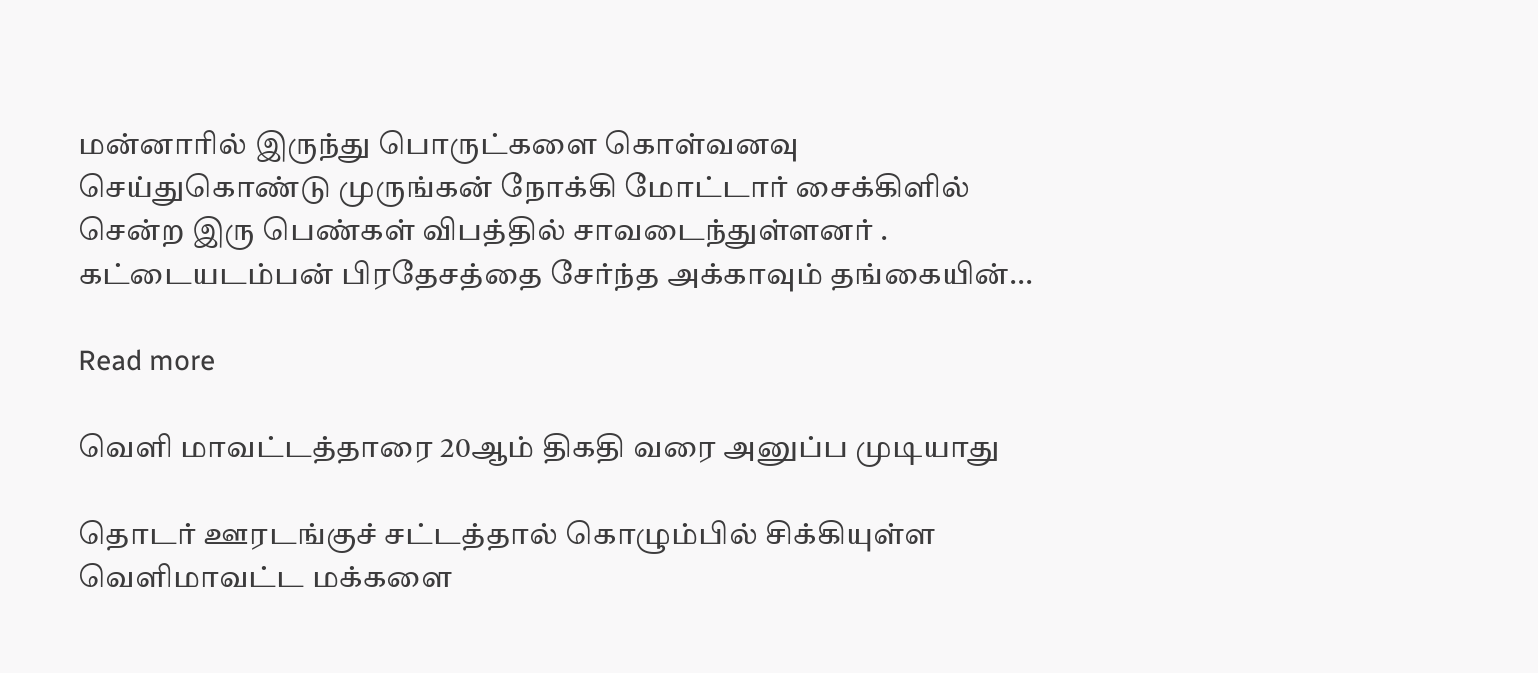மன்னாரில் இருந்து பொருட்களை கொள்வனவு செய்துகொண்டு முருங்கன் நோக்கி மோட்டார் சைக்கிளில் சென்ற இரு பெண்கள் விபத்தில் சாவடைந்துள்ளனர் . கட்டையடம்பன் பிரதேசத்தை சேர்ந்த அக்காவும் தங்கையின்...

Read more

வௌி மாவட்டத்தாரை 20ஆம் திகதி வரை அனுப்ப முடியாது

தொடர் ஊரடங்குச் சட்டத்தால் கொழும்பில் சிக்கியுள்ள வெளிமாவட்ட மக்களை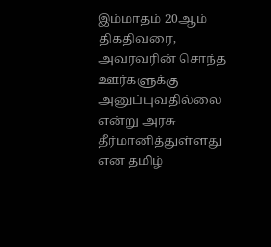இம்மாதம் 20ஆம் திகதிவரை, அவரவரின் சொந்த ஊர்களுக்கு அனுப்புவதில்லை என்று அரசு தீர்மானித்துள்ளது என தமிழ்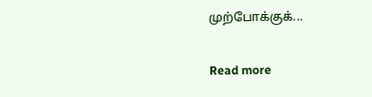முற்போக்குக்...

Read more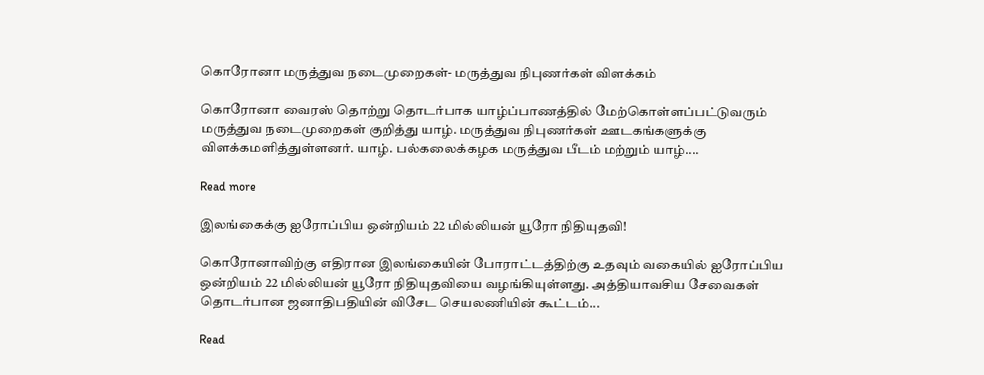கொரோனா மருத்துவ நடைமுறைகள்- மருத்துவ நிபுணர்கள் விளக்கம்

கொரோனா வைரஸ் தொற்று தொடர்பாக யாழ்ப்பாணத்தில் மேற்கொள்ளப்பட்டுவரும் மருத்துவ நடைமுறைகள் குறித்து யாழ். மருத்துவ நிபுணர்கள் ஊடகங்களுக்கு விளக்கமளித்துள்ளனர். யாழ். பல்கலைக்கழக மருத்துவ பீடம் மற்றும் யாழ்....

Read more

இலங்கைக்கு ஐரோப்பிய ஒன்றியம் 22 மில்லியன் யூரோ நிதியுதவி!

கொரோனாவிற்கு எதிரான இலங்கையின் போராட்டத்திற்கு உதவும் வகையில் ஐரோப்பிய ஒன்றியம் 22 மில்லியன் யூரோ நிதியுதவியை வழங்கியுள்ளது. அத்தியாவசிய சேவைகள் தொடர்பான ஜனாதிபதியின் விசேட செயலணியின் கூட்டம்...

Read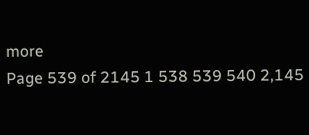more
Page 539 of 2145 1 538 539 540 2,145